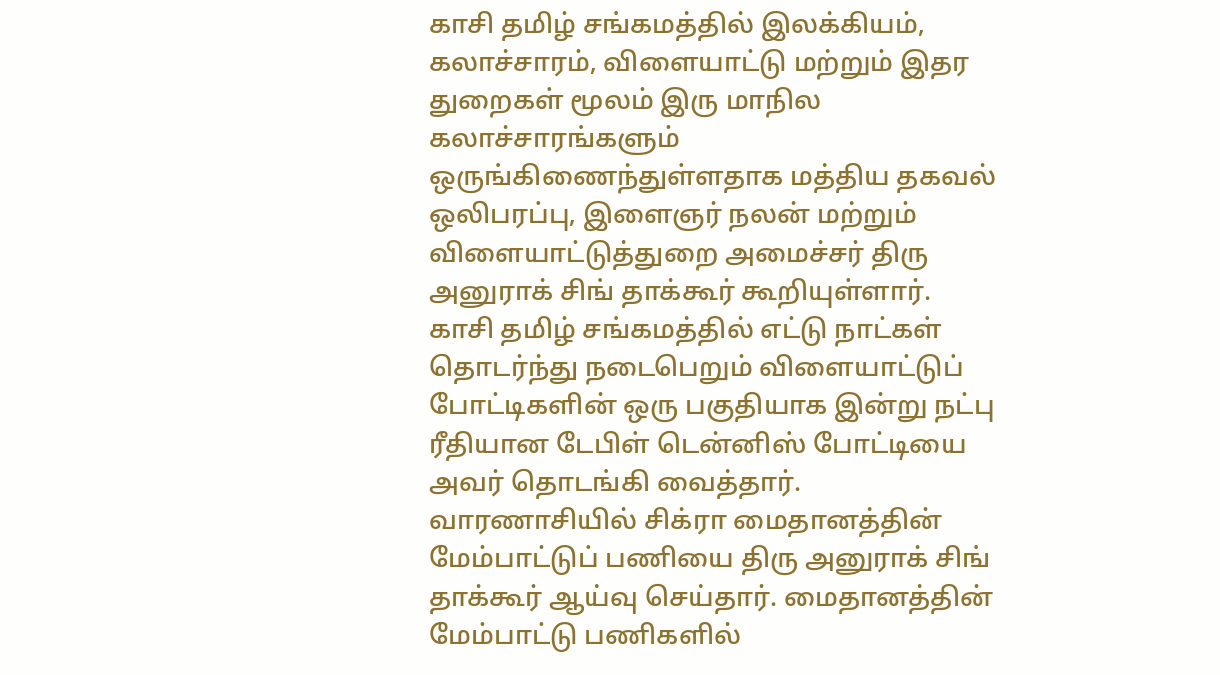காசி தமிழ் சங்கமத்தில் இலக்கியம், கலாச்சாரம், விளையாட்டு மற்றும் இதர துறைகள் மூலம் இரு மாநில கலாச்சாரங்களும் ஒருங்கிணைந்துள்ளதாக மத்திய தகவல் ஒலிபரப்பு, இளைஞர் நலன் மற்றும் விளையாட்டுத்துறை அமைச்சர் திரு அனுராக் சிங் தாக்கூர் கூறியுள்ளார்.
காசி தமிழ் சங்கமத்தில் எட்டு நாட்கள் தொடர்ந்து நடைபெறும் விளையாட்டுப் போட்டிகளின் ஒரு பகுதியாக இன்று நட்பு ரீதியான டேபிள் டென்னிஸ் போட்டியை அவர் தொடங்கி வைத்தார்.
வாரணாசியில் சிக்ரா மைதானத்தின் மேம்பாட்டுப் பணியை திரு அனுராக் சிங் தாக்கூர் ஆய்வு செய்தார். மைதானத்தின் மேம்பாட்டு பணிகளில்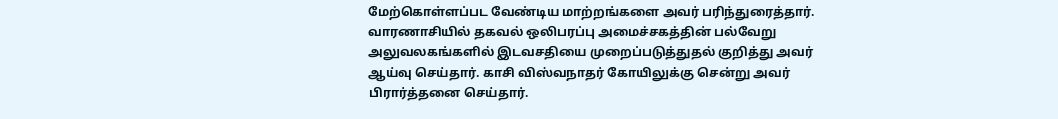மேற்கொள்ளப்பட வேண்டிய மாற்றங்களை அவர் பரிந்துரைத்தார். வாரணாசியில் தகவல் ஒலிபரப்பு அமைச்சகத்தின் பல்வேறு அலுவலகங்களில் இடவசதியை முறைப்படுத்துதல் குறித்து அவர் ஆய்வு செய்தார். காசி விஸ்வநாதர் கோயிலுக்கு சென்று அவர் பிரார்த்தனை செய்தார்.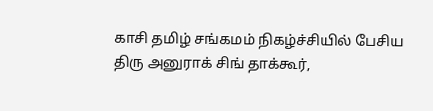காசி தமிழ் சங்கமம் நிகழ்ச்சியில் பேசிய திரு அனுராக் சிங் தாக்கூர்,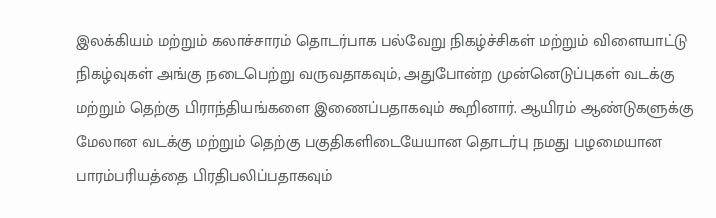இலக்கியம் மற்றும் கலாச்சாரம் தொடர்பாக பல்வேறு நிகழ்ச்சிகள் மற்றும் விளையாட்டு நிகழ்வுகள் அங்கு நடைபெற்று வருவதாகவும், அதுபோன்ற முன்னெடுப்புகள் வடக்கு மற்றும் தெற்கு பிராந்தியங்களை இணைப்பதாகவும் கூறினார். ஆயிரம் ஆண்டுகளுக்கு மேலான வடக்கு மற்றும் தெற்கு பகுதிகளிடையேயான தொடர்பு நமது பழமையான பாரம்பரியத்தை பிரதிபலிப்பதாகவும்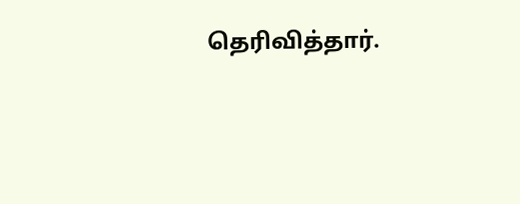தெரிவித்தார்.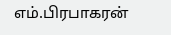எம்.பிரபாகரன்